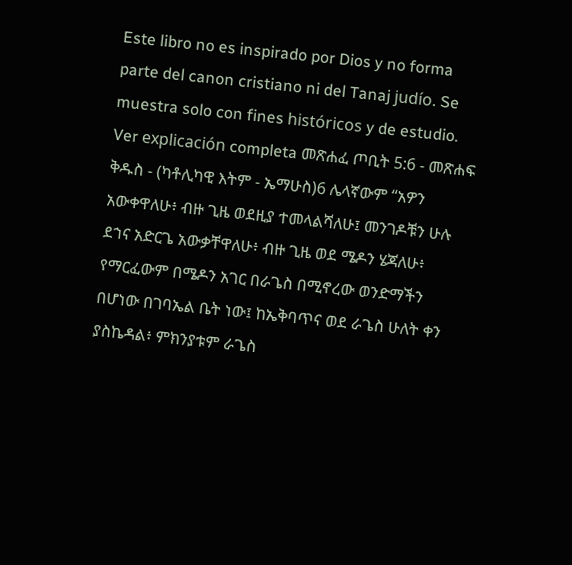Este libro no es inspirado por Dios y no forma parte del canon cristiano ni del Tanaj judío. Se muestra solo con fines históricos y de estudio. Ver explicación completa መጽሐፈ ጦቢት 5:6 - መጽሐፍ ቅዱስ - (ካቶሊካዊ እትም - ኤማሁስ)6 ሌላኛውም “አዎን አውቀዋለሁ፥ ብዙ ጊዜ ወደዚያ ተመላልሻለሁ፤ መንገዶቹን ሁሉ ደኀና አድርጌ አውቃቸዋለሁ፥ ብዙ ጊዜ ወደ ሜዶን ሄጃለሁ፥ የማርፈውም በሜዶን አገር በራጌስ በሚኖረው ወንድማችን በሆነው በገባኤል ቤት ነው፤ ከኤቅባጥና ወደ ራጌስ ሁለት ቀን ያስኬዳል፥ ምክንያቱም ራጌስ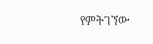የምትገኘው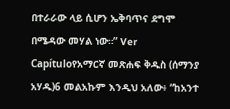በተራራው ላይ ሲሆን ኤቅባጥና ደግሞ በሜዳው መሃል ነው።” Ver Capítuloየአማርኛ መጽሐፍ ቅዱስ (ሰማንያ አሃዱ)6 መልአኩም እንዲህ አለው፥ “ከአንተ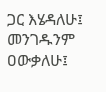ጋር እሄዳለሁ፤ መንገዱንም ዐውቃለሁ፤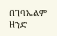በገባኤልም ዘንድ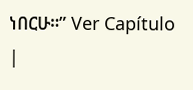ነበርሁ።” Ver Capítulo |